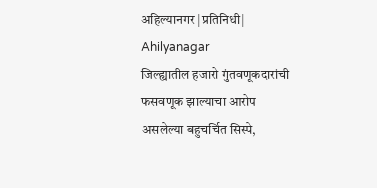अहिल्यानगर |प्रतिनिधी| Ahilyanagar
जिल्ह्यातील हजारो गुंतवणूकदारांची फसवणूक झाल्याचा आरोप असलेल्या बहुचर्चित सिस्पे,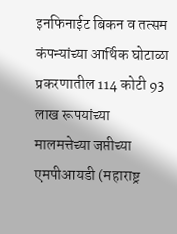इनफिनाईट बिकन व तत्सम कंपन्यांच्या आर्थिक घोटाळा प्रकरणातील 114 कोटी 93 लाख रूपयांच्या मालमत्तेच्या जप्तीच्या एमपीआयडी (महाराष्ट्र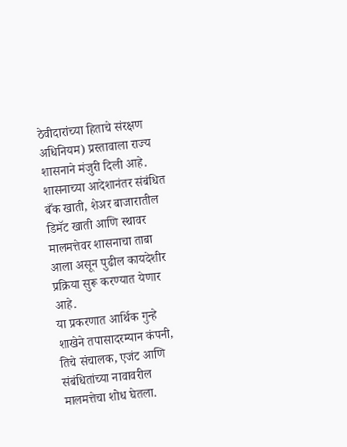ठेवीदारांच्या हिताचे संरक्षण अधिनियम) प्रस्तावाला राज्य शासनाने मंजुरी दिली आहे. शासनाच्या आदेशानंतर संबंधित बँक खाती, शेअर बाजारातील डिमॅट खाती आणि स्थावर मालमत्तेवर शासनाचा ताबा आला असून पुढील कायदेशीर प्रक्रिया सुरू करण्यात येणार आहे.
या प्रकरणात आर्थिक गुन्हे शाखेने तपासादरम्यान कंपनी, तिचे संचालक, एजंट आणि संबंधितांच्या नावावरील मालमत्तेचा शोध घेतला.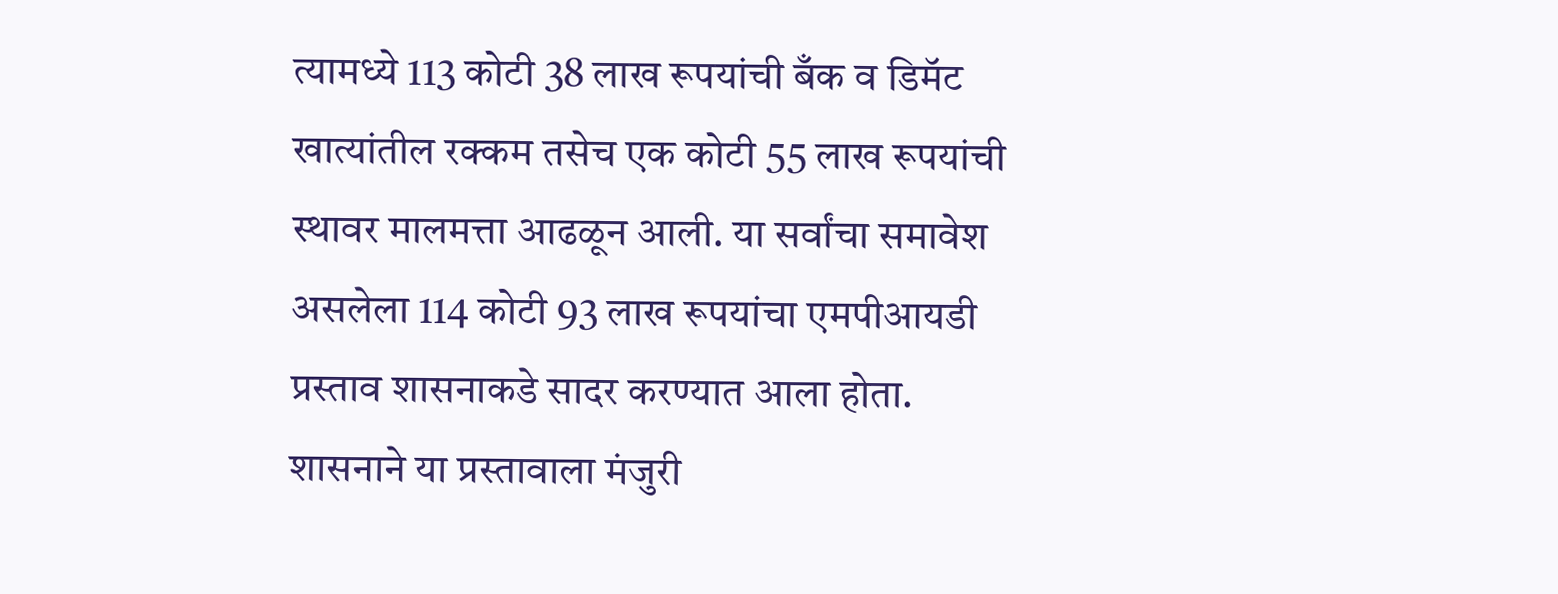त्यामध्ये 113 कोटी 38 लाख रूपयांची बँक व डिमॅट खात्यांतील रक्कम तसेच एक कोटी 55 लाख रूपयांची स्थावर मालमत्ता आढळून आली. या सर्वांचा समावेश असलेला 114 कोटी 93 लाख रूपयांचा एमपीआयडी प्रस्ताव शासनाकडे सादर करण्यात आला होता. शासनाने या प्रस्तावाला मंजुरी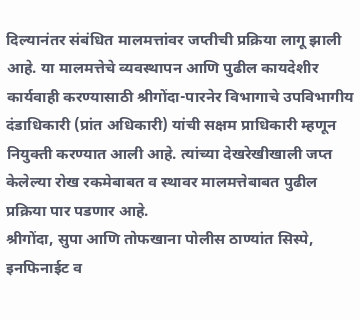दिल्यानंतर संबंधित मालमत्तांवर जप्तीची प्रक्रिया लागू झाली आहे. या मालमत्तेचे व्यवस्थापन आणि पुढील कायदेशीर कार्यवाही करण्यासाठी श्रीगोंदा-पारनेर विभागाचे उपविभागीय दंडाधिकारी (प्रांत अधिकारी) यांची सक्षम प्राधिकारी म्हणून नियुक्ती करण्यात आली आहे. त्यांच्या देखरेखीखाली जप्त केलेल्या रोख रकमेबाबत व स्थावर मालमत्तेबाबत पुढील प्रक्रिया पार पडणार आहे.
श्रीगोंदा, सुपा आणि तोफखाना पोलीस ठाण्यांत सिस्पे, इनफिनाईट व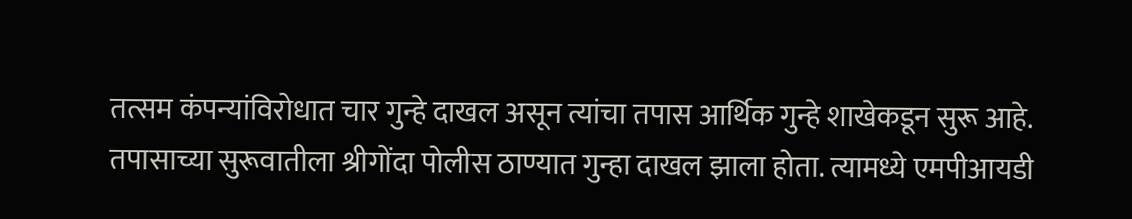तत्सम कंपन्यांविरोधात चार गुन्हे दाखल असून त्यांचा तपास आर्थिक गुन्हे शाखेकडून सुरू आहे. तपासाच्या सुरूवातीला श्रीगोंदा पोलीस ठाण्यात गुन्हा दाखल झाला होता. त्यामध्ये एमपीआयडी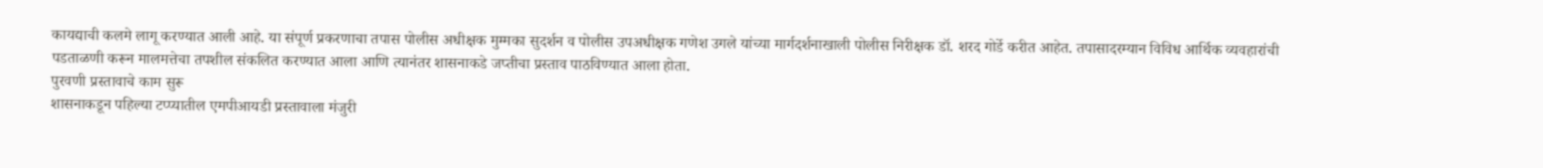कायद्याची कलमे लागू करण्यात आली आहे. या संपूर्ण प्रकरणाचा तपास पोलीस अधीक्षक मुम्मका सुदर्शन व पोलीस उपअधीक्षक गणेश उगले यांच्या मार्गदर्शनाखाली पोलीस निरीक्षक डॉ. शरद गोर्डे करीत आहेत. तपासादरम्यान विविध आर्थिक व्यवहारांची पडताळणी करून मालमत्तेचा तपशील संकलित करण्यात आला आणि त्यानंतर शासनाकडे जप्तीचा प्रस्ताव पाठविण्यात आला होता.
पुरवणी प्रस्तावाचे काम सुरू
शासनाकडून पहिल्या टप्प्यातील एमपीआयडी प्रस्तावाला मंजुरी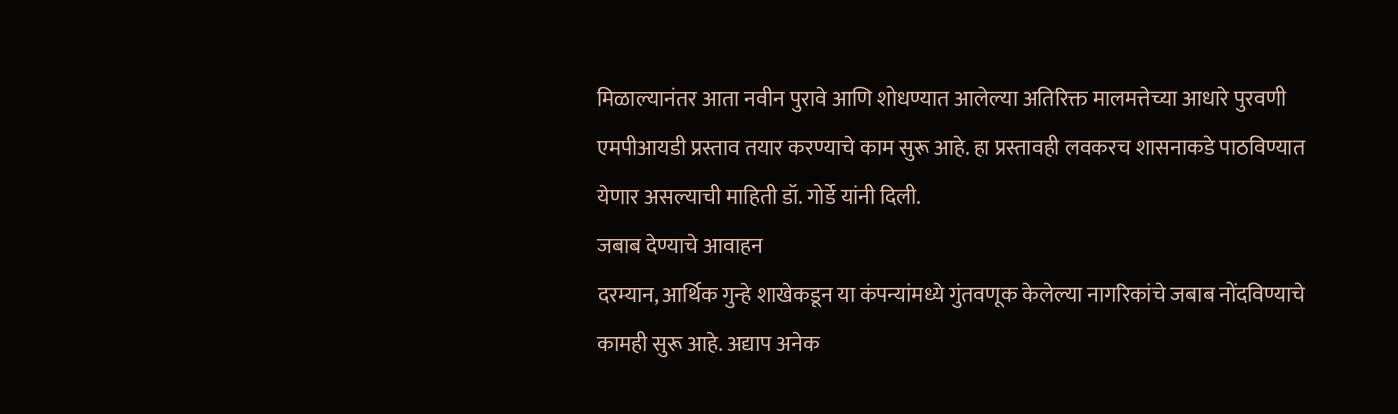मिळाल्यानंतर आता नवीन पुरावे आणि शोधण्यात आलेल्या अतिरिक्त मालमत्तेच्या आधारे पुरवणी एमपीआयडी प्रस्ताव तयार करण्याचे काम सुरू आहे. हा प्रस्तावही लवकरच शासनाकडे पाठविण्यात येणार असल्याची माहिती डॉ. गोर्डे यांनी दिली.
जबाब देण्याचे आवाहन
दरम्यान, आर्थिक गुन्हे शाखेकडून या कंपन्यांमध्ये गुंतवणूक केलेल्या नागरिकांचे जबाब नोंदविण्याचे कामही सुरू आहे. अद्याप अनेक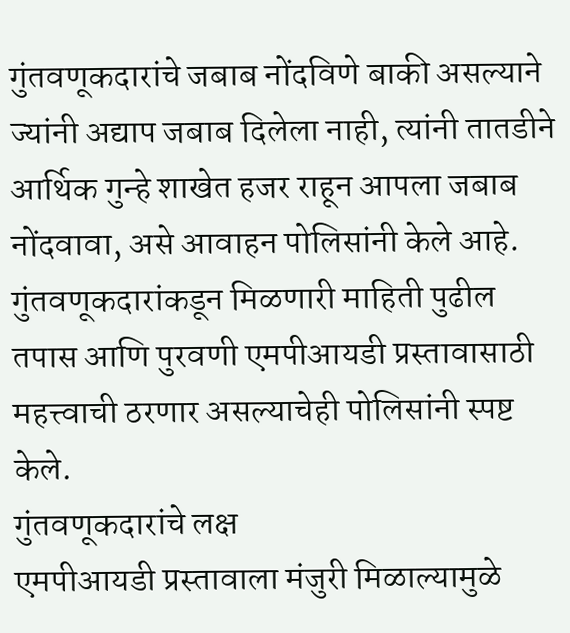गुंतवणूकदारांचे जबाब नोंदविणे बाकी असल्याने ज्यांनी अद्याप जबाब दिलेला नाही, त्यांनी तातडीने आर्थिक गुन्हे शाखेत हजर राहून आपला जबाब नोंदवावा, असे आवाहन पोलिसांनी केले आहे. गुंतवणूकदारांकडून मिळणारी माहिती पुढील तपास आणि पुरवणी एमपीआयडी प्रस्तावासाठी महत्त्वाची ठरणार असल्याचेही पोलिसांनी स्पष्ट केले.
गुंतवणूकदारांचे लक्ष
एमपीआयडी प्रस्तावाला मंजुरी मिळाल्यामुळे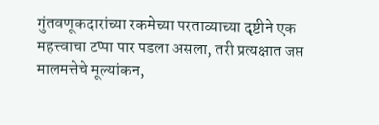गुंतवणूकदारांच्या रकमेच्या परताव्याच्या दृष्टीने एक महत्त्वाचा टप्पा पार पडला असला, तरी प्रत्यक्षात जप्त मालमत्तेचे मूल्यांकन,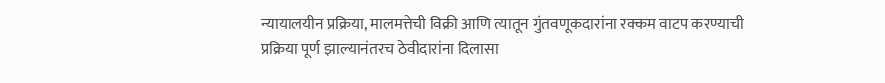न्यायालयीन प्रक्रिया, मालमत्तेची विक्री आणि त्यातून गुंतवणूकदारांना रक्कम वाटप करण्याची प्रक्रिया पूर्ण झाल्यानंतरच ठेवीदारांना दिलासा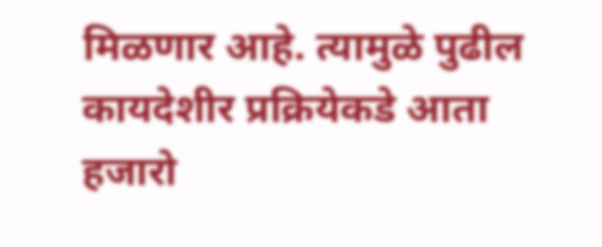मिळणार आहे. त्यामुळे पुढील कायदेशीर प्रक्रियेकडे आता हजारो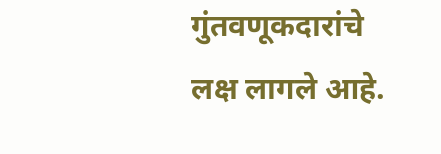गुंतवणूकदारांचे लक्ष लागले आहे.